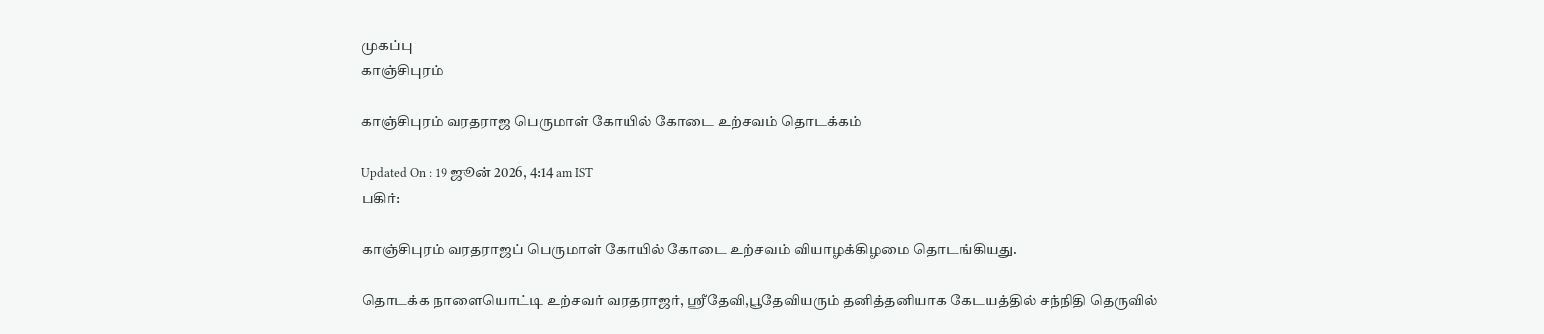முகப்பு
காஞ்சிபுரம்

காஞ்சிபுரம் வரதராஜ பெருமாள் கோயில் கோடை உற்சவம் தொடக்கம்

Updated On : 19 ஜூன் 2026, 4:14 am IST
பகிர்:

காஞ்சிபுரம் வரதராஜப் பெருமாள் கோயில் கோடை உற்சவம் வியாழக்கிழமை தொடங்கியது.

தொடக்க நாளையொட்டி உற்சவர் வரதராஜர், ஸ்ரீதேவி,பூதேவியரும் தனித்தனியாக கேடயத்தில் சந்நிதி தெருவில்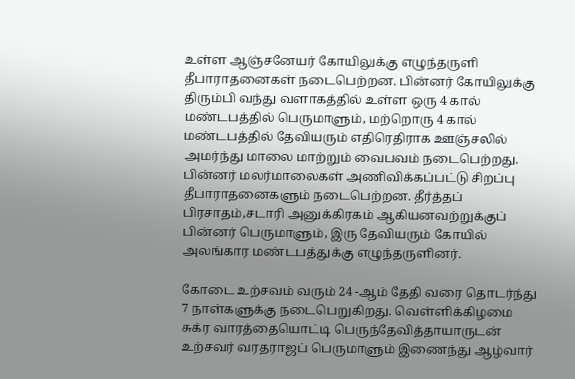உள்ள ஆஞ்சனேயர் கோயிலுக்கு எழுந்தருளி தீபாராதனைகள் நடைபெற்றன. பின்னர் கோயிலுக்கு திரும்பி வந்து வளாகத்தில் உள்ள ஒரு 4 கால் மண்டபத்தில் பெருமாளும், மற்றொரு 4 கால் மண்டபத்தில் தேவியரும் எதிரெதிராக ஊஞ்சலில் அமர்ந்து மாலை மாற்றும் வைபவம் நடைபெற்றது. பின்னர் மலர்மாலைகள் அணிவிக்கப்பட்டு சிறப்பு தீபாராதனைகளும் நடைபெற்றன. தீர்த்தப் பிரசாதம்,சடாரி அனுக்கிரகம் ஆகியனவற்றுக்குப் பின்னர் பெருமாளும், இரு தேவியரும் கோயில் அலங்கார மண்டபத்துக்கு எழுந்தருளினர்.

கோடை உற்சவம் வரும் 24 -ஆம் தேதி வரை தொடர்ந்து 7 நாள்களுக்கு நடைபெறுகிறது. வெள்ளிக்கிழமை சுக்ர வாரத்தையொட்டி பெருந்தேவித்தாயாருடன் உற்சவர் வரதராஜப் பெருமாளும் இணைந்து ஆழ்வார்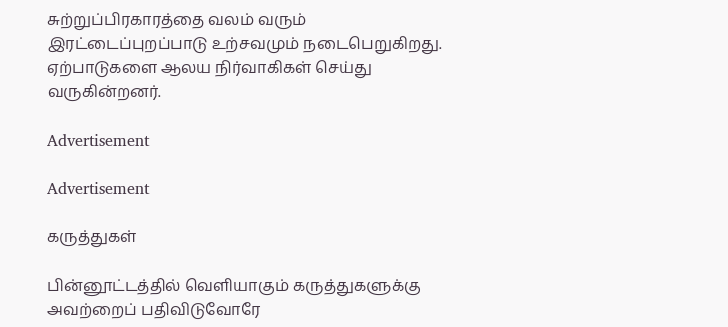சுற்றுப்பிரகாரத்தை வலம் வரும் இரட்டைப்புறப்பாடு உற்சவமும் நடைபெறுகிறது. ஏற்பாடுகளை ஆலய நிர்வாகிகள் செய்து வருகின்றனர்.

Advertisement

Advertisement

கருத்துகள்

பின்னூட்டத்தில் வெளியாகும் கருத்துகளுக்கு அவற்றைப் பதிவிடுவோரே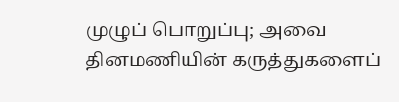முழுப் பொறுப்பு; அவை தினமணியின் கருத்துகளைப்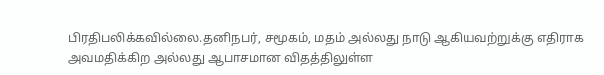பிரதிபலிக்கவில்லை.தனிநபர், சமூகம், மதம் அல்லது நாடு ஆகியவற்றுக்கு எதிராக அவமதிக்கிற அல்லது ஆபாசமான விதத்திலுள்ள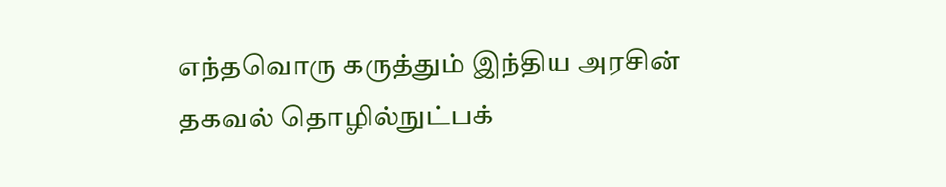எந்தவொரு கருத்தும் இந்திய அரசின் தகவல் தொழில்நுட்பக்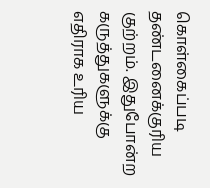கொள்கைப்படி தண்டனைக்குரிய குற்றம். இதுபோன்ற கருத்துகளுக்கு எதிராக உரிய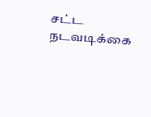சட்ட நடவடிக்கை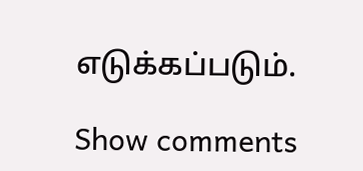எடுக்கப்படும்.

Show comments